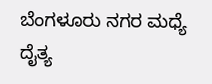ಬೆಂಗಳೂರು ನಗರ ಮಧ್ಯೆ ದೈತ್ಯ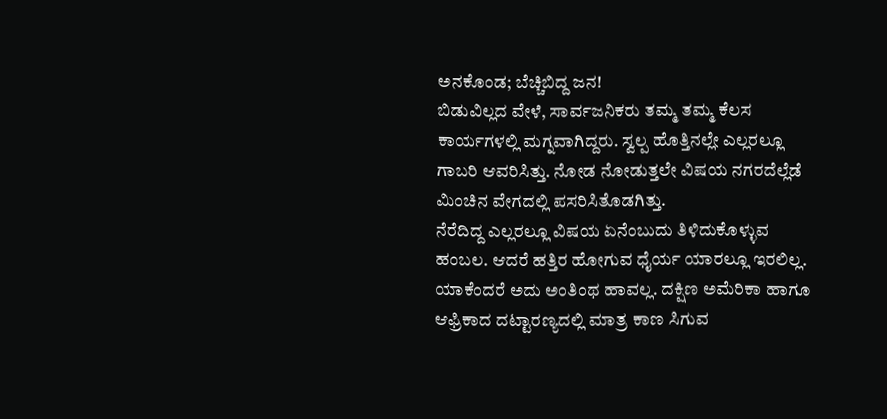ಅನಕೊಂಡ; ಬೆಚ್ಚಿಬಿದ್ದ ಜನ!
ಬಿಡುವಿಲ್ಲದ ವೇಳೆ, ಸಾರ್ವಜನಿಕರು ತಮ್ಮ ತಮ್ಮ ಕೆಲಸ ಕಾರ್ಯಗಳಲ್ಲಿ ಮಗ್ನವಾಗಿದ್ದರು. ಸ್ವಲ್ಪ ಹೊತ್ತಿನಲ್ಲೇ ಎಲ್ಲರಲ್ಲೂ ಗಾಬರಿ ಆವರಿಸಿತ್ತು. ನೋಡ ನೋಡುತ್ತಲೇ ವಿಷಯ ನಗರದೆಲ್ಲೆಡೆ ಮಿಂಚಿನ ವೇಗದಲ್ಲಿ ಪಸರಿಸಿತೊಡಗಿತ್ತು.
ನೆರೆದಿದ್ದ ಎಲ್ಲರಲ್ಲೂ ವಿಷಯ ಏನೆಂಬುದು ತಿಳಿದುಕೊಳ್ಳುವ ಹಂಬಲ. ಆದರೆ ಹತ್ತಿರ ಹೋಗುವ ಧೈರ್ಯ ಯಾರಲ್ಲೂ ಇರಲಿಲ್ಲ. ಯಾಕೆಂದರೆ ಅದು ಅಂತಿಂಥ ಹಾವಲ್ಲ. ದಕ್ಷಿಣ ಅಮೆರಿಕಾ ಹಾಗೂ ಆಫ್ರಿಕಾದ ದಟ್ಟಾರಣ್ಯದಲ್ಲಿ ಮಾತ್ರ ಕಾಣ ಸಿಗುವ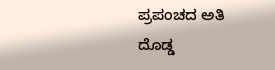ಪ್ರಪಂಚದ ಅತಿ ದೊಡ್ಡ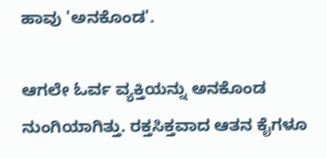ಹಾವು 'ಅನಕೊಂಡ'.

ಆಗಲೇ ಓರ್ವ ವ್ಯಕ್ತಿಯನ್ನು ಅನಕೊಂಡ ನುಂಗಿಯಾಗಿತ್ತು. ರಕ್ತಸಿಕ್ತವಾದ ಆತನ ಕೈಗಳೂ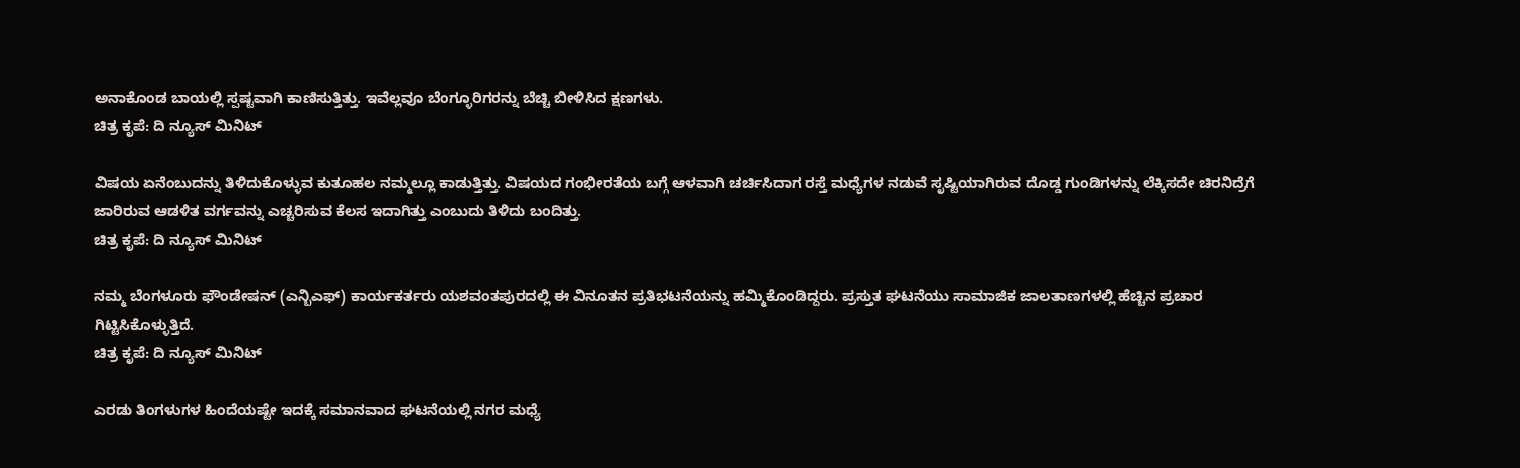ಅನಾಕೊಂಡ ಬಾಯಲ್ಲಿ ಸ್ಪಷ್ಟವಾಗಿ ಕಾಣಿಸುತ್ತಿತ್ತು. ಇವೆಲ್ಲವೂ ಬೆಂಗ್ಳೂರಿಗರನ್ನು ಬೆಚ್ಚಿ ಬೀಳಿಸಿದ ಕ್ಷಣಗಳು.
ಚಿತ್ರ ಕೃಪೆ: ದಿ ನ್ಯೂಸ್ ಮಿನಿಟ್

ವಿಷಯ ಏನೆಂಬುದನ್ನು ತಿಳಿದುಕೊಳ್ಳುವ ಕುತೂಹಲ ನಮ್ಮಲ್ಲೂ ಕಾಡುತ್ತಿತ್ತು. ವಿಷಯದ ಗಂಭೀರತೆಯ ಬಗ್ಗೆ ಆಳವಾಗಿ ಚರ್ಚಿಸಿದಾಗ ರಸ್ತೆ ಮಧ್ಯೆಗಳ ನಡುವೆ ಸೃಷ್ಟಿಯಾಗಿರುವ ದೊಡ್ಡ ಗುಂಡಿಗಳನ್ನು ಲೆಕ್ಕಿಸದೇ ಚಿರನಿದ್ರೆಗೆ ಜಾರಿರುವ ಆಡಳಿತ ವರ್ಗವನ್ನು ಎಚ್ಚರಿಸುವ ಕೆಲಸ ಇದಾಗಿತ್ತು ಎಂಬುದು ತಿಳಿದು ಬಂದಿತ್ತು.
ಚಿತ್ರ ಕೃಪೆ: ದಿ ನ್ಯೂಸ್ ಮಿನಿಟ್

ನಮ್ಮ ಬೆಂಗಳೂರು ಫೌಂಡೇಷನ್ (ಎನ್ಬಿಎಫ್) ಕಾರ್ಯಕರ್ತರು ಯಶವಂತಪುರದಲ್ಲಿ ಈ ವಿನೂತನ ಪ್ರತಿಭಟನೆಯನ್ನು ಹಮ್ಮಿಕೊಂಡಿದ್ದರು. ಪ್ರಸ್ತುತ ಘಟನೆಯು ಸಾಮಾಜಿಕ ಜಾಲತಾಣಗಳಲ್ಲಿ ಹೆಚ್ಚಿನ ಪ್ರಚಾರ ಗಿಟ್ಟಿಸಿಕೊಳ್ಳುತ್ತಿದೆ.
ಚಿತ್ರ ಕೃಪೆ: ದಿ ನ್ಯೂಸ್ ಮಿನಿಟ್

ಎರಡು ತಿಂಗಳುಗಳ ಹಿಂದೆಯಷ್ಟೇ ಇದಕ್ಕೆ ಸಮಾನವಾದ ಘಟನೆಯಲ್ಲಿ ನಗರ ಮಧ್ಯೆ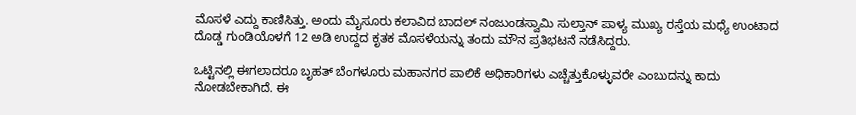ಮೊಸಳೆ ಎದ್ದು ಕಾಣಿಸಿತ್ತು. ಅಂದು ಮೈಸೂರು ಕಲಾವಿದ ಬಾದಲ್ ನಂಜುಂಡಸ್ವಾಮಿ ಸುಲ್ತಾನ್ ಪಾಳ್ಯ ಮುಖ್ಯ ರಸ್ತೆಯ ಮಧ್ಯೆ ಉಂಟಾದ ದೊಡ್ಡ ಗುಂಡಿಯೊಳಗೆ 12 ಅಡಿ ಉದ್ದದ ಕೃತಕ ಮೊಸಳೆಯನ್ನು ತಂದು ಮೌನ ಪ್ರತಿಭಟನೆ ನಡೆಸಿದ್ದರು.

ಒಟ್ಟಿನಲ್ಲಿ ಈಗಲಾದರೂ ಬೃಹತ್ ಬೆಂಗಳೂರು ಮಹಾನಗರ ಪಾಲಿಕೆ ಅಧಿಕಾರಿಗಳು ಎಚ್ಚೆತ್ತುಕೊಳ್ಳುವರೇ ಎಂಬುದನ್ನು ಕಾದು ನೋಡಬೇಕಾಗಿದೆ. ಈ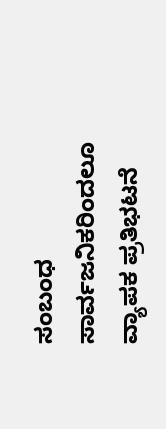ಸಂಬಂಧ ಸಾರ್ವಜನಿಕರಿಂದಲೂ ವ್ಯಾಪಕ ಪ್ರತಿಭಟನೆ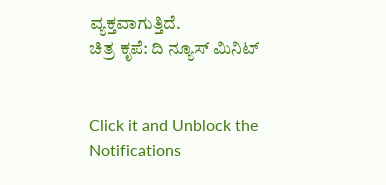ವ್ಯಕ್ತವಾಗುತ್ತಿದೆ.
ಚಿತ್ರ ಕೃಪೆ: ದಿ ನ್ಯೂಸ್ ಮಿನಿಟ್


Click it and Unblock the Notifications